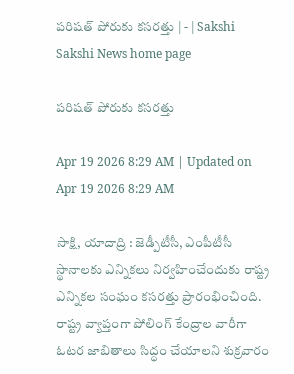పరిషత్‌ పోరుకు కసరత్తు | - | Sakshi
Sakshi News home page

పరిషత్‌ పోరుకు కసరత్తు

Apr 19 2026 8:29 AM | Updated on Apr 19 2026 8:29 AM

సాక్షి, యాదాద్రి : జెడ్పీటీసీ, ఎంపీటీసీ స్థానాలకు ఎన్నికలు నిర్వహించేందుకు రాష్ట్ర ఎన్నికల సంఘం కసరత్తు ప్రారంభించింది. రాష్ట్ర వ్యాప్తంగా పోలింగ్‌ కేంద్రాల వారీగా ఓటర జాబితాలు సిద్ధం చేయాలని శుక్రవారం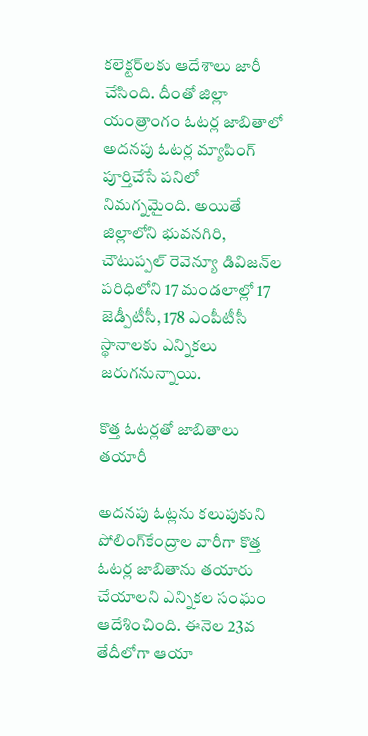కలెక్టర్‌లకు ఆదేశాలు జారీ చేసింది. దీంతో జిల్లా యంత్రాంగం ఓటర్ల జాబితాలో అదనపు ఓటర్ల మ్యాపింగ్‌ పూర్తిచేసే పనిలో నిమగ్నమైంది. అయితే జిల్లాలోని భువనగిరి, చౌటుప్పల్‌ రెవెన్యూ డివిజన్‌ల పరిధిలోని 17 మండలాల్లో 17 జెడ్పీటీసీ, 178 ఎంపీటీసీ స్థానాలకు ఎన్నికలు జరుగనున్నాయి.

కొత్త ఓటర్లతో జాబితాలు తయారీ

అదనపు ఓట్లను కలుపుకుని పోలింగ్‌కేంద్రాల వారీగా కొత్త ఓటర్ల జాబితాను తయారు చేయాలని ఎన్నికల సంఘం ఆదేశించింది. ఈనెల 23వ తేదీలోగా ఆయా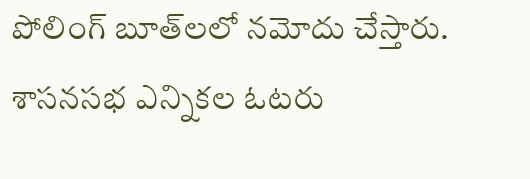పోలింగ్‌ బూత్‌లలో నమోదు చేస్తారు. శాసనసభ ఎన్నికల ఓటరు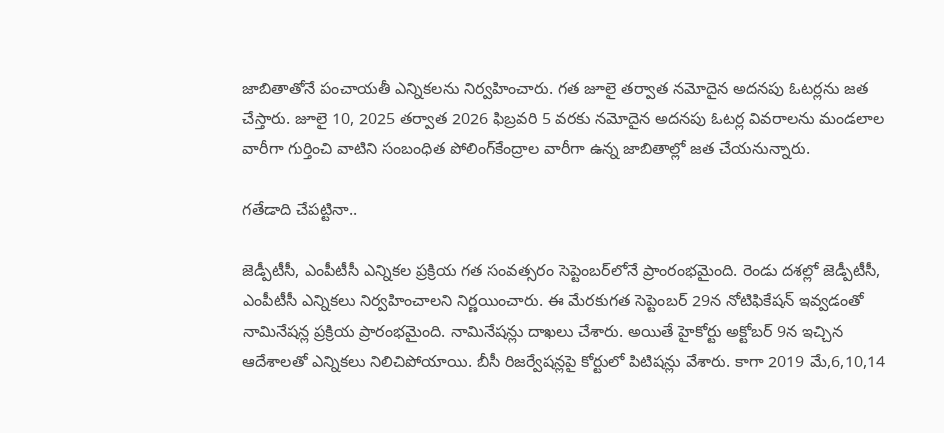జాబితాతోనే పంచాయతీ ఎన్నికలను నిర్వహించారు. గత జూలై తర్వాత నమోదైన అదనపు ఓటర్లను జత చేస్తారు. జూలై 10, 2025 తర్వాత 2026 ఫిబ్రవరి 5 వరకు నమోదైన అదనపు ఓటర్ల వివరాలను మండలాల వారీగా గుర్తించి వాటిని సంబంధిత పోలింగ్‌కేంద్రాల వారీగా ఉన్న జాబితాల్లో జత చేయనున్నారు.

గతేడాది చేపట్టినా..

జెడ్పీటీసీ, ఎంపీటీసీ ఎన్నికల ప్రక్రియ గత సంవత్సరం సెప్టెంబర్‌లోనే ప్రాంరంభమైంది. రెండు దశల్లో జెడ్పీటీసీ, ఎంపీటీసీ ఎన్నికలు నిర్వహించాలని నిర్ణయించారు. ఈ మేరకుగత సెప్టెంబర్‌ 29న నోటిఫికేషన్‌ ఇవ్వడంతో నామినేషన్ల ప్రక్రియ ప్రారంభమైంది. నామినేషన్లు దాఖలు చేశారు. అయితే హైకోర్టు అక్టోబర్‌ 9న ఇచ్చిన ఆదేశాలతో ఎన్నికలు నిలిచిపోయాయి. బీసీ రిజర్వేషన్లపై కోర్టులో పిటిషన్లు వేశారు. కాగా 2019 మే,6,10,14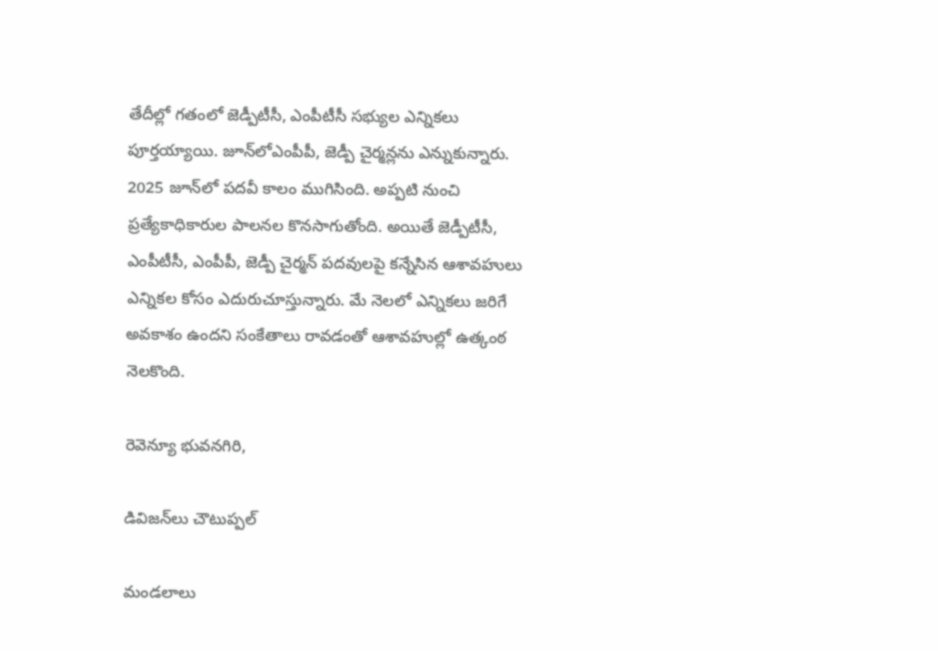తేదీల్లో గతంలో జెడ్పీటీసీ, ఎంపీటీసీ సభ్యుల ఎన్నికలు పూర్తయ్యాయి. జూన్‌లోఎంపీపీ, జెడ్పీ చైర్మన్లను ఎన్నుకున్నారు. 2025 జూన్‌లో పదవీ కాలం ముగిసింది. అప్పటి నుంచి ప్రత్యేకాధికారుల పాలనల కొనసాగుతోంది. అయితే జెడ్పీటీసీ, ఎంపీటీసీ, ఎంపీపీ, జెడ్పీ చైర్మన్‌ పదవులపై కన్నేసిన ఆశావహులు ఎన్నికల కోసం ఎదురుచూస్తున్నారు. మే నెలలో ఎన్నికలు జరిగే అవకాశం ఉందని సంకేతాలు రావడంతో ఆశావహుల్లో ఉత్కంఠ నెలకొంది.

రెవెన్యూ భువనగిరి,

డివిజన్‌లు చౌటుప్పల్‌

మండలాలు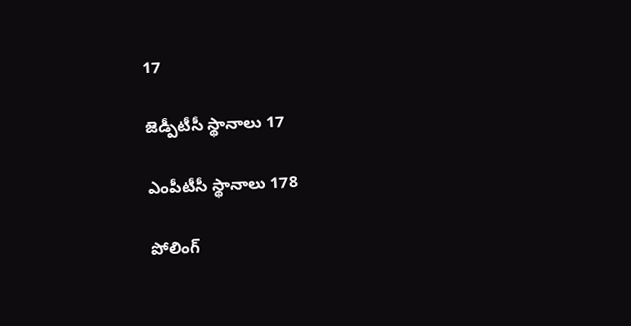17

జెడ్పీటీసీ స్థానాలు 17

ఎంపీటీసీ స్థానాలు 178

పోలింగ్‌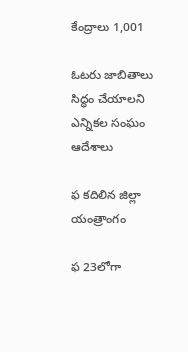కేంద్రాలు 1,001

ఓటరు జాబితాలు సిద్ధం చేయాలని ఎన్నికల సంఘం ఆదేశాలు

ఫ కదిలిన జిల్లా యంత్రాంగం

ఫ 23లోగా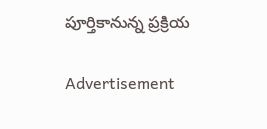పూర్తికానున్న ప్రక్రియ

Advertisement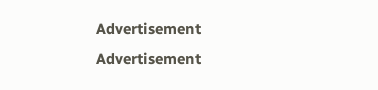Advertisement
Advertisement